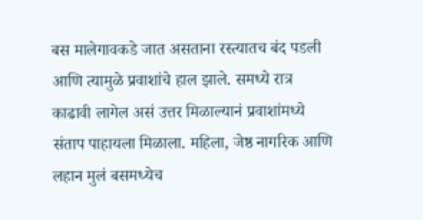बस मालेगावकडे जात असताना रस्त्यातच बंद पडली आणि त्यामुळे प्रवाशांचे हाल झाले. समध्ये रात्र काढावी लागेल असं उत्तर मिळाल्यानं प्रवाशांमध्ये संताप पाहायला मिळाला. महिला, जेष्ठ नागरिक आणि लहान मुलं बसमध्येच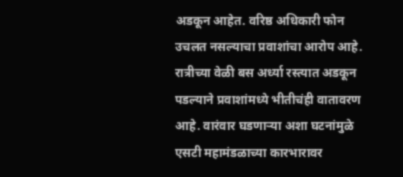अडकून आहेत. वरिष्ठ अधिकारी फोन उचलत नसल्याचा प्रवाशांचा आरोप आहे. रात्रीच्या वेळी बस अर्ध्या रस्त्यात अडकून पडल्याने प्रवाशांमध्ये भीतीचंही वातावरण आहे. वारंवार घडणाऱ्या अशा घटनांमुळे एसटी महामंडळाच्या कारभारावर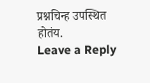प्रश्नचिन्ह उपस्थित होतंय.
Leave a Reply